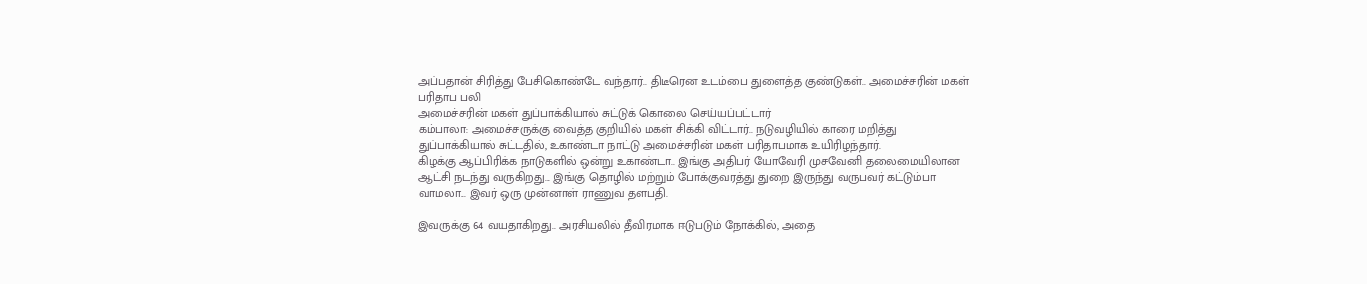அப்பதான் சிரித்து பேசிகொண்டே வந்தார்.. திடீரென உடம்பை துளைத்த குண்டுகள்.. அமைச்சரின் மகள் பரிதாப பலி
அமைச்சரின் மகள் துப்பாக்கியால் சுட்டுக் கொலை செய்யப்பட்டார்
கம்பாலா: அமைச்சருக்கு வைத்த குறியில் மகள் சிக்கி விட்டார்.. நடுவழியில் காரை மறித்து துப்பாக்கியால் சுட்டதில், உகாண்டா நாட்டு அமைச்சரின் மகள் பரிதாபமாக உயிரிழந்தார்.
கிழக்கு ஆப்பிரிக்க நாடுகளில் ஒன்று உகாண்டா.. இங்கு அதிபர் யோவேரி முசவேனி தலைமையிலான ஆட்சி நடந்து வருகிறது... இங்கு தொழில் மற்றும் போக்குவரத்து துறை இருந்து வருபவர் கட்டும்பா வாமலா... இவர் ஒரு முன்னாள் ராணுவ தளபதி.

இவருக்கு 64 வயதாகிறது.. அரசியலில் தீவிரமாக ஈடுபடும் நோக்கில், அதை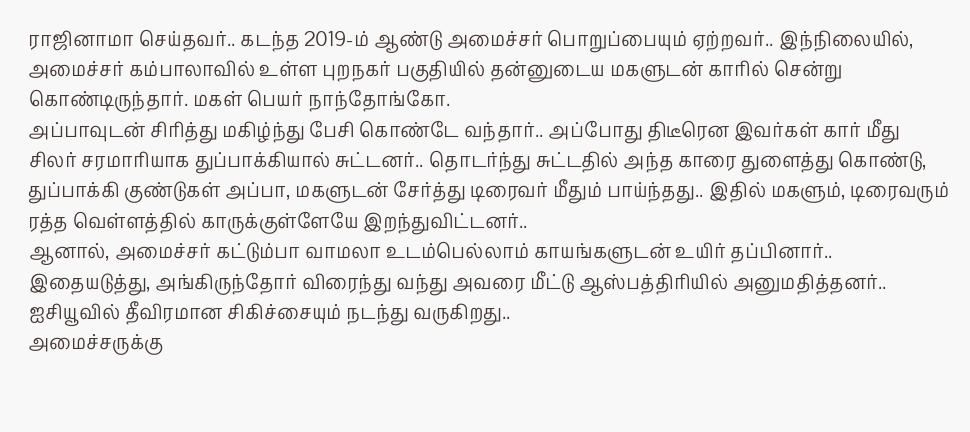ராஜினாமா செய்தவர்.. கடந்த 2019-ம் ஆண்டு அமைச்சர் பொறுப்பையும் ஏற்றவர்.. இந்நிலையில், அமைச்சர் கம்பாலாவில் உள்ள புறநகர் பகுதியில் தன்னுடைய மகளுடன் காரில் சென்று கொண்டிருந்தார். மகள் பெயர் நாந்தோங்கோ.
அப்பாவுடன் சிரித்து மகிழ்ந்து பேசி கொண்டே வந்தார்.. அப்போது திடீரென இவர்கள் கார் மீது சிலர் சரமாரியாக துப்பாக்கியால் சுட்டனர்.. தொடர்ந்து சுட்டதில் அந்த காரை துளைத்து கொண்டு, துப்பாக்கி குண்டுகள் அப்பா, மகளுடன் சேர்த்து டிரைவர் மீதும் பாய்ந்தது.. இதில் மகளும், டிரைவரும் ரத்த வெள்ளத்தில் காருக்குள்ளேயே இறந்துவிட்டனர்..
ஆனால், அமைச்சர் கட்டும்பா வாமலா உடம்பெல்லாம் காயங்களுடன் உயிர் தப்பினார்.. இதையடுத்து, அங்கிருந்தோர் விரைந்து வந்து அவரை மீட்டு ஆஸ்பத்திரியில் அனுமதித்தனர்.. ஐசியூவில் தீவிரமான சிகிச்சையும் நடந்து வருகிறது..
அமைச்சருக்கு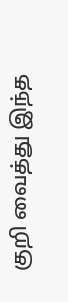குறி வைத்து இந்த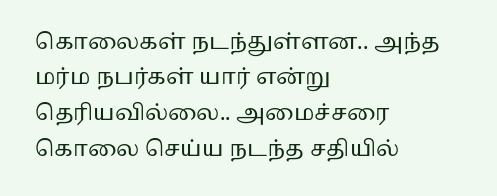கொலைகள் நடந்துள்ளன.. அந்த மர்ம நபர்கள் யார் என்று தெரியவில்லை.. அமைச்சரை கொலை செய்ய நடந்த சதியில்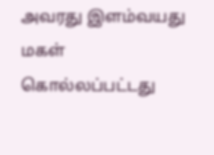அவரது இளம்வயது மகள் கொல்லப்பட்டது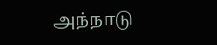அந்நாடு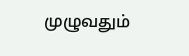முழுவதும்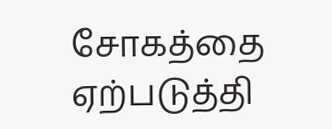சோகத்தை ஏற்படுத்தி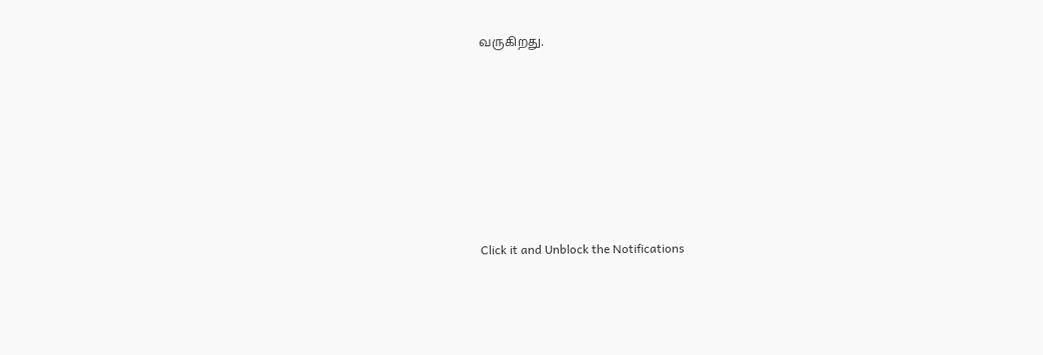வருகிறது.












Click it and Unblock the Notifications